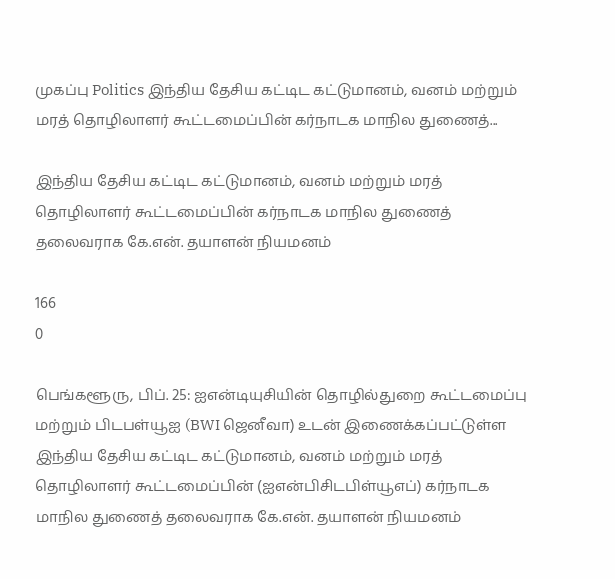முகப்பு Politics இந்திய தேசிய கட்டிட கட்டுமானம், வனம் மற்றும் மரத் தொழிலாளர் கூட்டமைப்பின் கர்நாடக மாநில துணைத்...

இந்திய தேசிய கட்டிட கட்டுமானம், வனம் மற்றும் மரத் தொழிலாளர் கூட்டமைப்பின் கர்நாடக மாநில துணைத் தலைவராக கே.என். தயாளன் நியமனம்

166
0

பெங்களூரு, பிப். 25: ஐஎன்டியுசியின் தொழில்துறை கூட்டமைப்பு மற்றும் பிடபள்யூஐ (BWI ஜெனீவா) உடன் இணைக்கப்பட்டுள்ள இந்திய தேசிய கட்டிட கட்டுமானம், வனம் மற்றும் மரத் தொழிலாளர் கூட்டமைப்பின் (ஐஎன்பிசிடபிள்யூஎப்) கர்நாடக மாநில துணைத் தலைவராக கே.என். தயாளன் நியமனம்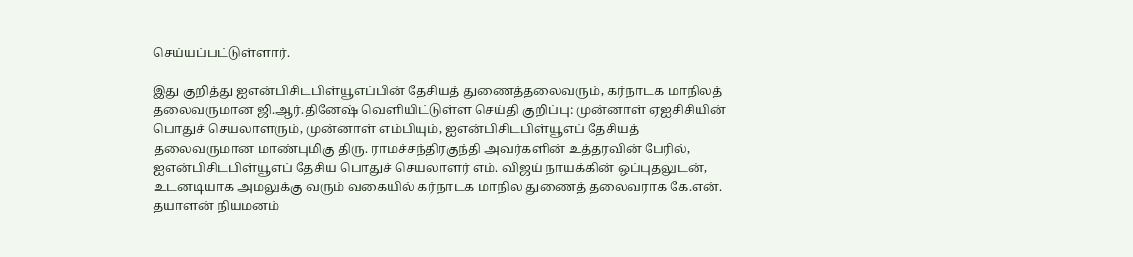செய்யப்பட்டுள்ளார்.

இது குறித்து ஐஎன்பிசிடபிள்யூஎப்பின் தேசியத் துணைத்தலைவரும், கர்நாடக மாநிலத் தலைவருமான ஜி.ஆர்.தினேஷ் வெளியிட்டுள்ள செய்தி குறிப்பு: முன்னாள் ஏஐசிசியின் பொதுச் செயலாளரும், முன்னாள் எம்பியும், ஐஎன்பிசிடபிள்யூஎப் தேசியத் தலைவருமான மாண்புமிகு திரு. ராமச்சந்திரகுந்தி அவர்களின் உத்தரவின் பேரில், ஐஎன்பிசிடபிள்யூஎப் தேசிய பொதுச் செயலாளர் எம். விஜய் நாயக்கின் ஒப்புதலுடன், உடனடியாக அமலுக்கு வரும் வகையில் கர்நாடக மாநில துணைத் தலைவராக கே.என். தயாளன் நியமனம்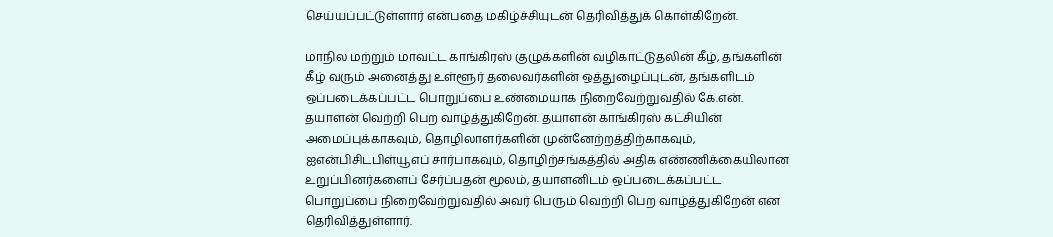செய்யப்பட்டுள்ளார் என்பதை மகிழ்ச்சியுடன் தெரிவித்துக் கொள்கிறேன்.

மாநில மற்றும் மாவட்ட காங்கிரஸ் குழுக்களின் வழிகாட்டுதலின் கீழ், தங்களின் கீழ் வரும் அனைத்து உள்ளூர் தலைவர்களின் ஒத்துழைப்புடன், தங்களிடம் ஒப்படைக்கப்பட்ட பொறுப்பை உண்மையாக நிறைவேற்றுவதில் கே.என். தயாளன் வெற்றி பெற வாழ்த்துகிறேன். தயாளன் காங்கிரஸ் கட்சியின் அமைப்புக்காகவும், தொழிலாளர்களின் முன்னேற்றத்திற்காகவும், ஐஎன்பிசிடபிள்யூஎப் சார்பாகவும், தொழிற்சங்கத்தில் அதிக எண்ணிக்கையிலான உறுப்பினர்களைப் சேர்ப்பதன் மூலம், தயாளனிடம் ஒப்படைக்கப்பட்ட பொறுப்பை நிறைவேற்றுவதில் அவர் பெரும் வெற்றி பெற வாழ்த்துகிறேன் என தெரிவித்துள்ளார்.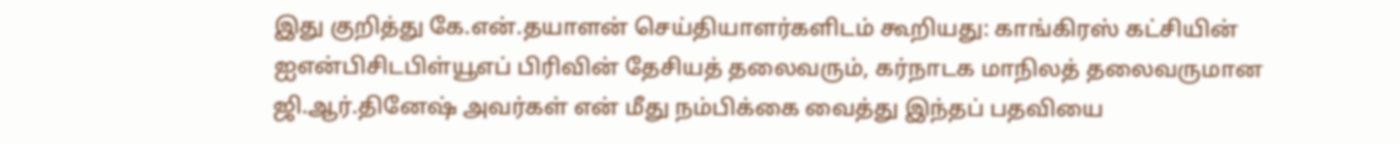இது குறித்து கே.என்.தயாளன் செய்தியாளர்களிடம் கூறியது: காங்கிரஸ் கட்சியின் ஐஎன்பிசிடபிள்யூஎப் பிரிவின் தேசியத் தலைவரும், கர்நாடக மாநிலத் தலைவருமான ஜி.ஆர்.தினேஷ் அவர்கள் என் மீது நம்பிக்கை வைத்து இந்தப் பதவியை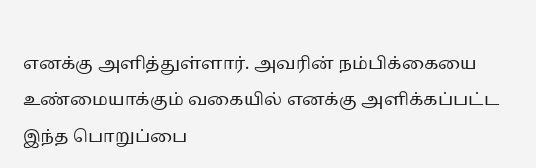எனக்கு அளித்துள்ளார். அவரின் நம்பிக்கையை உண்மையாக்கும் வகையில் எனக்கு அளிக்கப்பட்ட இந்த பொறுப்பை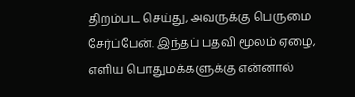திறம்பட செய்து, அவருக்கு பெருமை சேர்ப்பேன். இந்தப் பதவி மூலம் ஏழை, எளிய பொதுமக்களுக்கு என்னால்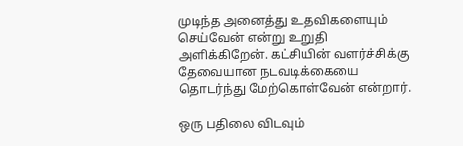முடிந்த அனைத்து உதவிகளையும் செய்வேன் என்று உறுதி அளிக்கிறேன். கட்சியின் வளர்ச்சிக்கு தேவையான நடவடிக்கையை தொடர்ந்து மேற்கொள்வேன் என்றார்.

ஒரு பதிலை விடவும்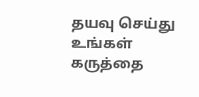தயவு செய்து உங்கள் கருத்தை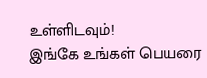உள்ளிடவும்!
இங்கே உங்கள் பெயரை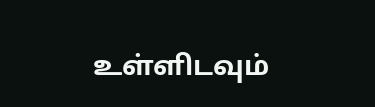உள்ளிடவும்